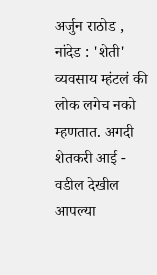अर्जुन राठोड , नांदेड : 'शेती' व्यवसाय म्हंटलं की लोक लगेच नको म्हणतात. अगदी शेतकरी आई - वडील देखील आपल्या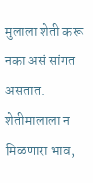मुलाला शेती करू नका असं सांगत असतात. शेतीमालाला न मिळणारा भाव,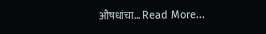औषधांचा… Read More...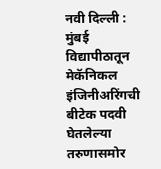नवी दिल्ली : मुंबई विद्यापीठातून मेकॅनिकल इंजिनीअरिंगची बीटेक पदवी घेतलेल्या तरुणासमोर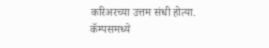करिअरच्या उत्तम संधी होत्या. कॅम्पसमध्ये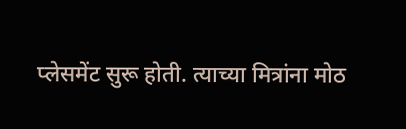प्लेसमेंट सुरू होती. त्याच्या मित्रांना मोठ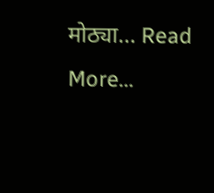मोठ्या… Read More...